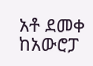አቶ ደመቀ ከአውሮፓ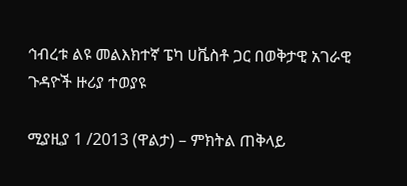ኅብረቱ ልዩ መልእክተኛ ፔካ ሀቬስቶ ጋር በወቅታዊ አገራዊ ጉዳዮች ዙሪያ ተወያዩ

ሚያዚያ 1 /2013 (ዋልታ) – ምክትል ጠቅላይ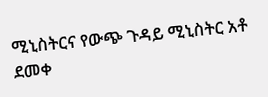ሚኒስትርና የውጭ ጉዳይ ሚኒስትር አቶ ደመቀ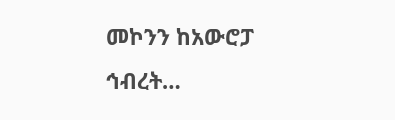መኮንን ከአውሮፓ ኅብረት…